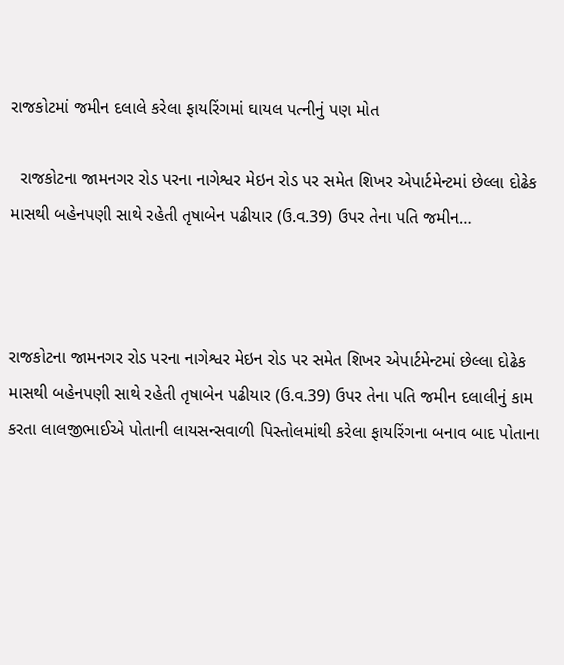રાજકોટમાં જમીન દલાલે કરેલા ફાયરિંગમાં ઘાયલ પત્નીનું પણ મોત

  રાજકોટના જામનગર રોડ પરના નાગેશ્વર મેઇન રોડ પર સમેત શિખર એપાર્ટમેન્ટમાં છેલ્લા દોઢેક માસથી બહેનપણી સાથે રહેતી તૃષાબેન પઢીયાર (ઉ.વ.39) ઉપર તેના પતિ જમીન…



રાજકોટના જામનગર રોડ પરના નાગેશ્વર મેઇન રોડ પર સમેત શિખર એપાર્ટમેન્ટમાં છેલ્લા દોઢેક માસથી બહેનપણી સાથે રહેતી તૃષાબેન પઢીયાર (ઉ.વ.39) ઉપર તેના પતિ જમીન દલાલીનું કામ કરતા લાલજીભાઈએ પોતાની લાયસન્સવાળી પિસ્તોલમાંથી કરેલા ફાયરિંગના બનાવ બાદ પોતાના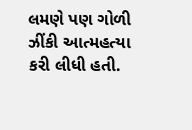લમણે પણ ગોળી ઝીંકી આત્મહત્યા કરી લીધી હતી.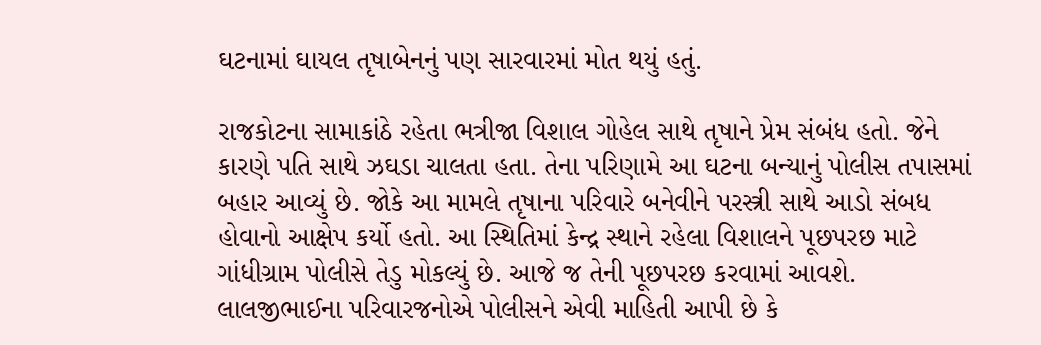ઘટનામાં ઘાયલ તૃષાબેનનું પણ સારવારમાં મોત થયું હતું.

રાજકોટના સામાકાંઠે રહેતા ભત્રીજા વિશાલ ગોહેલ સાથે તૃષાને પ્રેમ સંબંધ હતો. જેને કારણે પતિ સાથે ઝઘડા ચાલતા હતા. તેના પરિણામે આ ઘટના બન્યાનું પોલીસ તપાસમાં બહાર આવ્યું છે. જોકે આ મામલે તૃષાના પરિવારે બનેવીને પરસ્ત્રી સાથે આડો સંબધ હોવાનો આક્ષેપ કર્યો હતો. આ સ્થિતિમાં કેન્દ્ર સ્થાને રહેલા વિશાલને પૂછપરછ માટે ગાંધીગ્રામ પોલીસે તેડુ મોકલ્યું છે. આજે જ તેની પૂછપરછ કરવામાં આવશે. લાલજીભાઈના પરિવારજનોએ પોલીસને એવી માહિતી આપી છે કે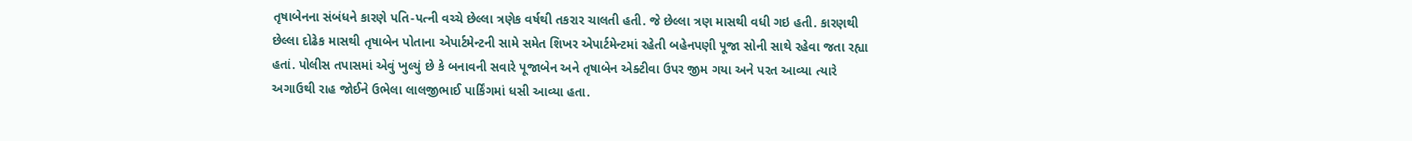તૃષાબેનના સંબંધને કારણે પતિ-પત્ની વચ્ચે છેલ્લા ત્રણેક વર્ષથી તકરાર ચાલતી હતી. જે છેલ્લા ત્રણ માસથી વધી ગઇ હતી. કારણથી છેલ્લા દોઢેક માસથી તૃષાબેન પોતાના એપાર્ટમેન્ટની સામે સમેત શિખર એપાર્ટમેન્ટમાં રહેતી બહેનપણી પૂજા સોની સાથે રહેવા જતા રહ્યા હતાં. પોલીસ તપાસમાં એવું ખુલ્યું છે કે બનાવની સવારે પૂજાબેન અને તૃષાબેન એક્ટીવા ઉપર જીમ ગયા અને પરત આવ્યા ત્યારે
અગાઉથી રાહ જોઈને ઉભેલા લાલજીભાઈ પાર્કિંગમાં ધસી આવ્યા હતા.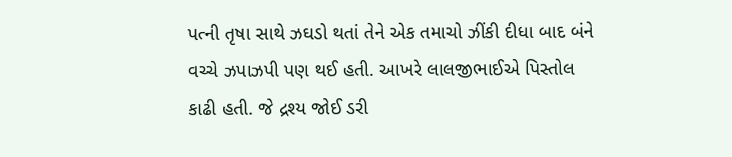પત્ની તૃષા સાથે ઝઘડો થતાં તેને એક તમાચો ઝીંકી દીધા બાદ બંને વચ્ચે ઝપાઝપી પણ થઈ હતી. આખરે લાલજીભાઈએ પિસ્તોલ કાઢી હતી. જે દ્રશ્ય જોઈ ડરી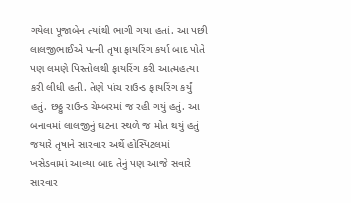ગયેલા પૂજાબેન ત્યાંથી ભાગી ગયા હતાં. આ પછી લાલજીભાઈએ પત્ની તૃષા ફાયરિંગ કર્યા બાદ પોતે પણ લમણે પિસ્તોલથી ફાયરિંગ કરી આત્મહત્યા કરી લીધી હતી. તેણે પાંચ રાઉન્ડ ફાયરિંગ કર્યું હતું. છઠ્ઠુ રાઉન્ડ ચેમ્બરમાં જ રહી ગયું હતું. આ બનાવમાં લાલજીનું ઘટના સ્થળે જ મોત થયું હતું જયારે તૃષાને સારવાર અર્થે હોસ્પિટલમાં ખસેડવામાં આવ્યા બાદ તેનું પણ આજે સવારે સારવાર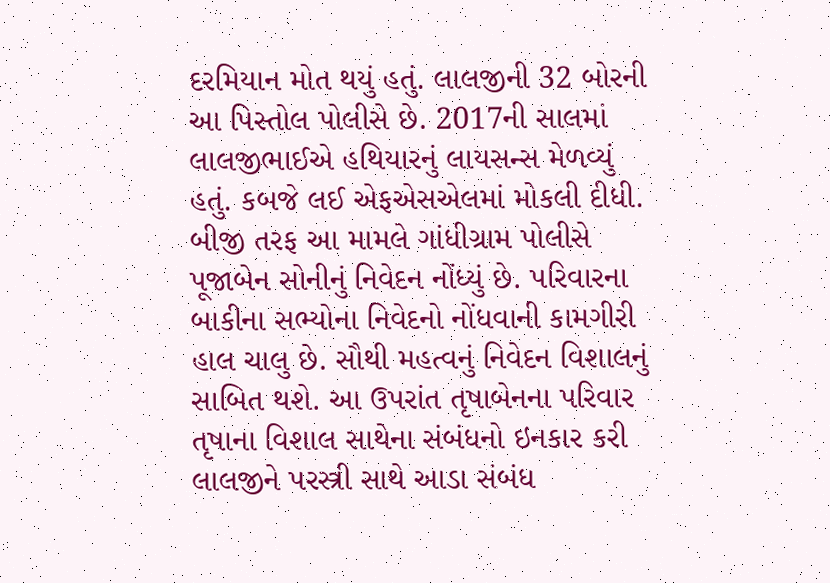દરમિયાન મોત થયું હતું. લાલજીની 32 બોરની આ પિસ્તોલ પોલીસે છે. 2017ની સાલમાં લાલજીભાઈએ હથિયારનું લાયસન્સ મેળવ્યું હતું. કબજે લઈ એફએસએલમાં મોકલી દીધી. બીજી તરફ આ મામલે ગાંધીગ્રામ પોલીસે પૂજાબેન સોનીનું નિવેદન નોંધ્યું છે. પરિવારના બાકીના સભ્યોના નિવેદનો નોંધવાની કામગીરી હાલ ચાલુ છે. સૌથી મહત્વનું નિવેદન વિશાલનું સાબિત થશે. આ ઉપરાંત તૃષાબેનના પરિવાર તૃષાના વિશાલ સાથેના સંબંધનો ઇનકાર કરી લાલજીને પરસ્ત્રી સાથે આડા સંબંધ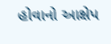હોવાનો આક્ષેપ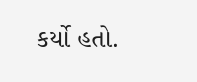કર્યો હતો.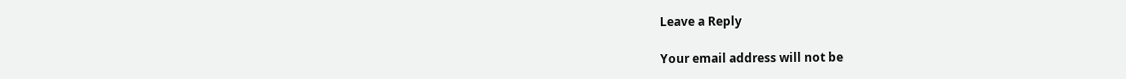Leave a Reply

Your email address will not be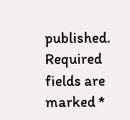published. Required fields are marked *